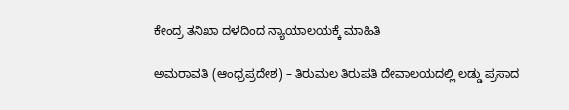ಕೇಂದ್ರ ತನಿಖಾ ದಳದಿಂದ ನ್ಯಾಯಾಲಯಕ್ಕೆ ಮಾಹಿತಿ

ಅಮರಾವತಿ (ಆಂಧ್ರಪ್ರದೇಶ) – ತಿರುಮಲ ತಿರುಪತಿ ದೇವಾಲಯದಲ್ಲಿ ಲಡ್ಡು ಪ್ರಸಾದ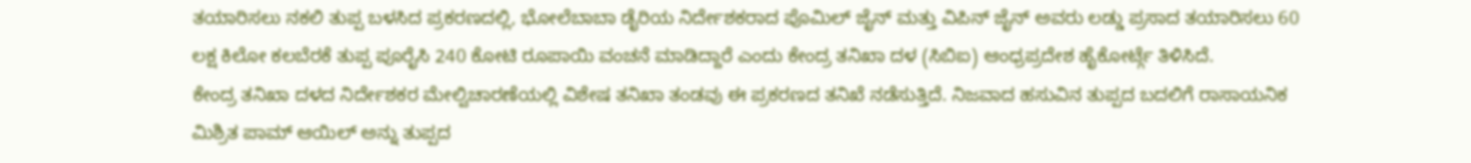ತಯಾರಿಸಲು ನಕಲಿ ತುಪ್ಪ ಬಳಸಿದ ಪ್ರಕರಣದಲ್ಲಿ, ಭೋಲೆಬಾಬಾ ಡೈರಿಯ ನಿರ್ದೇಶಕರಾದ ಪೊಮಿಲ್ ಜೈನ್ ಮತ್ತು ವಿಪಿನ್ ಜೈನ್ ಅವರು ಲಡ್ಡು ಪ್ರಸಾದ ತಯಾರಿಸಲು 60 ಲಕ್ಷ ಕಿಲೋ ಕಲಬೆರಕೆ ತುಪ್ಪ ಪೂರೈಸಿ 240 ಕೋಟಿ ರೂಪಾಯಿ ವಂಚನೆ ಮಾಡಿದ್ದಾರೆ ಎಂದು ಕೇಂದ್ರ ತನಿಖಾ ದಳ (ಸಿಬಿಐ) ಆಂಧ್ರಪ್ರದೇಶ ಹೈಕೋರ್ಟ್ಗೆ ತಿಳಿಸಿದೆ.
ಕೇಂದ್ರ ತನಿಖಾ ದಳದ ನಿರ್ದೇಶಕರ ಮೇಲ್ವಿಚಾರಣೆಯಲ್ಲಿ ವಿಶೇಷ ತನಿಖಾ ತಂಡವು ಈ ಪ್ರಕರಣದ ತನಿಖೆ ನಡೆಸುತ್ತಿದೆ. ನಿಜವಾದ ಹಸುವಿನ ತುಪ್ಪದ ಬದಲಿಗೆ ರಾಸಾಯನಿಕ ಮಿಶ್ರಿತ ಪಾಮ್ ಆಯಿಲ್ ಅನ್ನು ತುಪ್ಪದ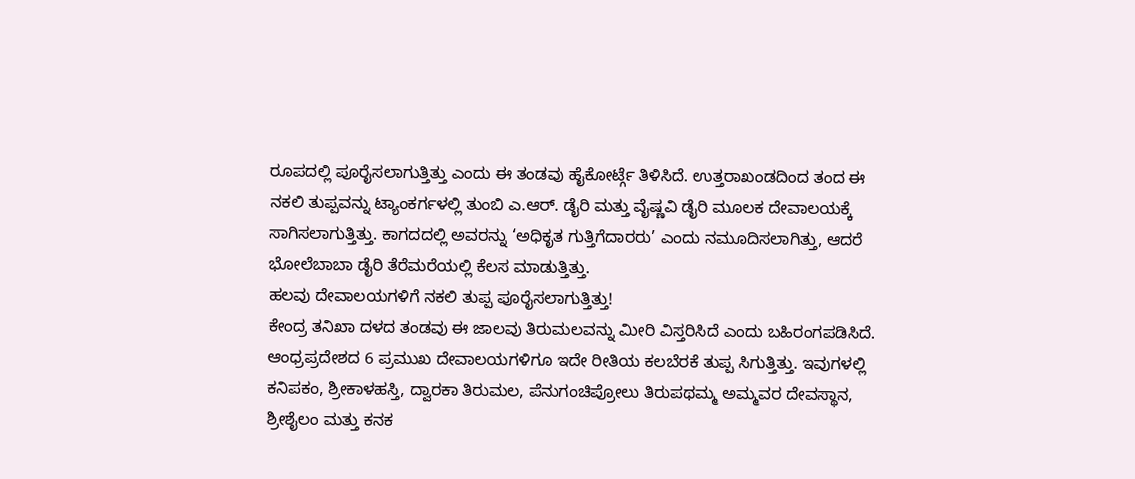ರೂಪದಲ್ಲಿ ಪೂರೈಸಲಾಗುತ್ತಿತ್ತು ಎಂದು ಈ ತಂಡವು ಹೈಕೋರ್ಟ್ಗೆ ತಿಳಿಸಿದೆ. ಉತ್ತರಾಖಂಡದಿಂದ ತಂದ ಈ ನಕಲಿ ತುಪ್ಪವನ್ನು ಟ್ಯಾಂಕರ್ಗಳಲ್ಲಿ ತುಂಬಿ ಎ.ಆರ್. ಡೈರಿ ಮತ್ತು ವೈಷ್ಣವಿ ಡೈರಿ ಮೂಲಕ ದೇವಾಲಯಕ್ಕೆ ಸಾಗಿಸಲಾಗುತ್ತಿತ್ತು. ಕಾಗದದಲ್ಲಿ ಅವರನ್ನು ‘ಅಧಿಕೃತ ಗುತ್ತಿಗೆದಾರರು’ ಎಂದು ನಮೂದಿಸಲಾಗಿತ್ತು, ಆದರೆ ಭೋಲೆಬಾಬಾ ಡೈರಿ ತೆರೆಮರೆಯಲ್ಲಿ ಕೆಲಸ ಮಾಡುತ್ತಿತ್ತು.
ಹಲವು ದೇವಾಲಯಗಳಿಗೆ ನಕಲಿ ತುಪ್ಪ ಪೂರೈಸಲಾಗುತ್ತಿತ್ತು!
ಕೇಂದ್ರ ತನಿಖಾ ದಳದ ತಂಡವು ಈ ಜಾಲವು ತಿರುಮಲವನ್ನು ಮೀರಿ ವಿಸ್ತರಿಸಿದೆ ಎಂದು ಬಹಿರಂಗಪಡಿಸಿದೆ. ಆಂಧ್ರಪ್ರದೇಶದ 6 ಪ್ರಮುಖ ದೇವಾಲಯಗಳಿಗೂ ಇದೇ ರೀತಿಯ ಕಲಬೆರಕೆ ತುಪ್ಪ ಸಿಗುತ್ತಿತ್ತು. ಇವುಗಳಲ್ಲಿ ಕನಿಪಕಂ, ಶ್ರೀಕಾಳಹಸ್ತಿ, ದ್ವಾರಕಾ ತಿರುಮಲ, ಪೆನುಗಂಚಿಪ್ರೋಲು ತಿರುಪಥಮ್ಮ ಅಮ್ಮವರ ದೇವಸ್ಥಾನ, ಶ್ರೀಶೈಲಂ ಮತ್ತು ಕನಕ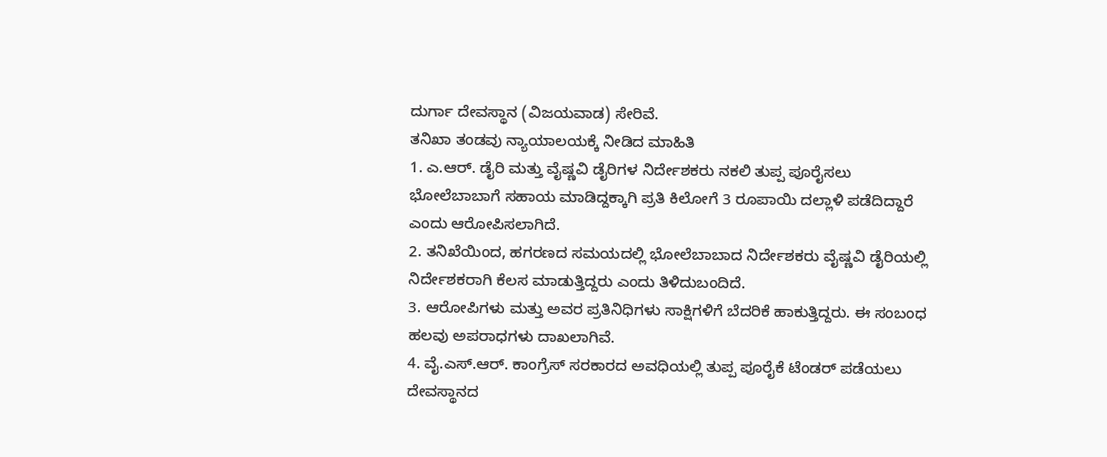ದುರ್ಗಾ ದೇವಸ್ಥಾನ (ವಿಜಯವಾಡ) ಸೇರಿವೆ.
ತನಿಖಾ ತಂಡವು ನ್ಯಾಯಾಲಯಕ್ಕೆ ನೀಡಿದ ಮಾಹಿತಿ
1. ಎ.ಆರ್. ಡೈರಿ ಮತ್ತು ವೈಷ್ಣವಿ ಡೈರಿಗಳ ನಿರ್ದೇಶಕರು ನಕಲಿ ತುಪ್ಪ ಪೂರೈಸಲು ಭೋಲೆಬಾಬಾಗೆ ಸಹಾಯ ಮಾಡಿದ್ದಕ್ಕಾಗಿ ಪ್ರತಿ ಕಿಲೋಗೆ 3 ರೂಪಾಯಿ ದಲ್ಲಾಳಿ ಪಡೆದಿದ್ದಾರೆ ಎಂದು ಆರೋಪಿಸಲಾಗಿದೆ.
2. ತನಿಖೆಯಿಂದ, ಹಗರಣದ ಸಮಯದಲ್ಲಿ ಭೋಲೆಬಾಬಾದ ನಿರ್ದೇಶಕರು ವೈಷ್ಣವಿ ಡೈರಿಯಲ್ಲಿ ನಿರ್ದೇಶಕರಾಗಿ ಕೆಲಸ ಮಾಡುತ್ತಿದ್ದರು ಎಂದು ತಿಳಿದುಬಂದಿದೆ.
3. ಆರೋಪಿಗಳು ಮತ್ತು ಅವರ ಪ್ರತಿನಿಧಿಗಳು ಸಾಕ್ಷಿಗಳಿಗೆ ಬೆದರಿಕೆ ಹಾಕುತ್ತಿದ್ದರು. ಈ ಸಂಬಂಧ ಹಲವು ಅಪರಾಧಗಳು ದಾಖಲಾಗಿವೆ.
4. ವೈ.ಎಸ್.ಆರ್. ಕಾಂಗ್ರೆಸ್ ಸರಕಾರದ ಅವಧಿಯಲ್ಲಿ ತುಪ್ಪ ಪೂರೈಕೆ ಟೆಂಡರ್ ಪಡೆಯಲು ದೇವಸ್ಥಾನದ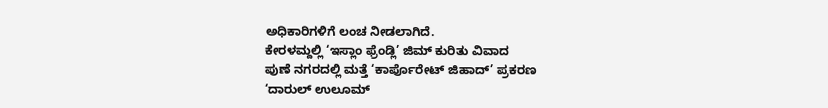ಅಧಿಕಾರಿಗಳಿಗೆ ಲಂಚ ನೀಡಲಾಗಿದೆ.
ಕೇರಳಮ್ದಲ್ಲಿ ‘ಇಸ್ಲಾಂ ಫ್ರೆಂಡ್ಲಿ’ ಜಿಮ್ ಕುರಿತು ವಿವಾದ
ಪುಣೆ ನಗರದಲ್ಲಿ ಮತ್ತೆ ‘ಕಾರ್ಪೊರೇಟ್ ಜಿಹಾದ್’ ಪ್ರಕರಣ
‘ದಾರುಲ್ ಉಲೂಮ್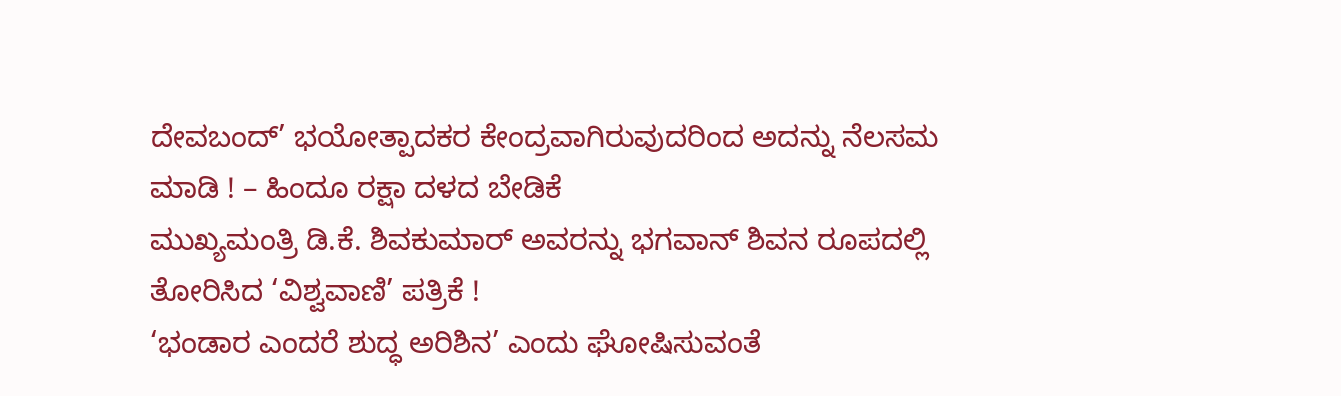ದೇವಬಂದ್’ ಭಯೋತ್ಪಾದಕರ ಕೇಂದ್ರವಾಗಿರುವುದರಿಂದ ಅದನ್ನು ನೆಲಸಮ ಮಾಡಿ ! – ಹಿಂದೂ ರಕ್ಷಾ ದಳದ ಬೇಡಿಕೆ
ಮುಖ್ಯಮಂತ್ರಿ ಡಿ.ಕೆ. ಶಿವಕುಮಾರ್ ಅವರನ್ನು ಭಗವಾನ್ ಶಿವನ ರೂಪದಲ್ಲಿ ತೋರಿಸಿದ ‘ವಿಶ್ವವಾಣಿ’ ಪತ್ರಿಕೆ !
‘ಭಂಡಾರ ಎಂದರೆ ಶುದ್ಧ ಅರಿಶಿನ’ ಎಂದು ಘೋಷಿಸುವಂತೆ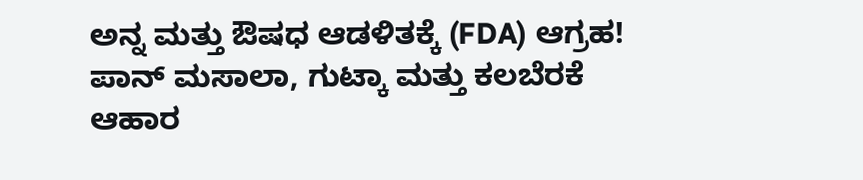ಅನ್ನ ಮತ್ತು ಔಷಧ ಆಡಳಿತಕ್ಕೆ (FDA) ಆಗ್ರಹ!
ಪಾನ್ ಮಸಾಲಾ, ಗುಟ್ಕಾ ಮತ್ತು ಕಲಬೆರಕೆ ಆಹಾರ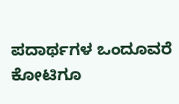ಪದಾರ್ಥಗಳ ಒಂದೂವರೆ ಕೋಟಿಗೂ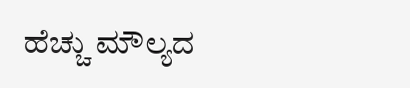ಹೆಚ್ಚು ಮೌಲ್ಯದ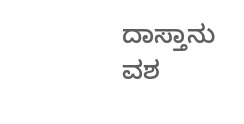ದಾಸ್ತಾನು ವಶ